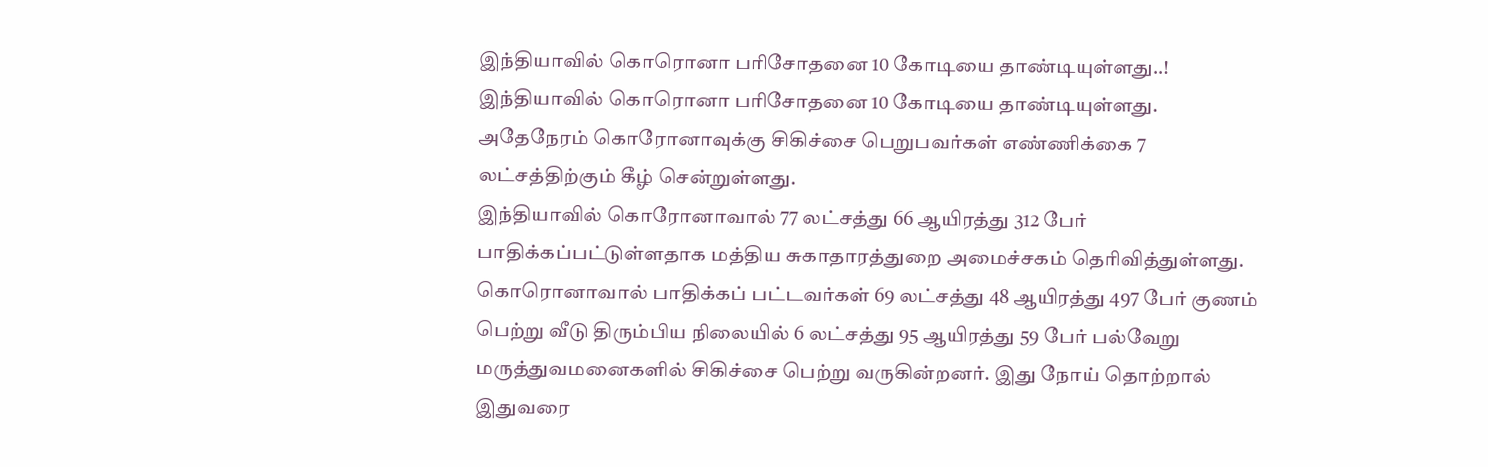இந்தியாவில் கொரொனா பரிசோதனை 10 கோடியை தாண்டியுள்ளது..!
இந்தியாவில் கொரொனா பரிசோதனை 10 கோடியை தாண்டியுள்ளது. அதேநேரம் கொரோனாவுக்கு சிகிச்சை பெறுபவர்கள் எண்ணிக்கை 7 லட்சத்திற்கும் கீழ் சென்றுள்ளது.
இந்தியாவில் கொரோனாவால் 77 லட்சத்து 66 ஆயிரத்து 312 பேர் பாதிக்கப்பட்டுள்ளதாக மத்திய சுகாதாரத்துறை அமைச்சகம் தெரிவித்துள்ளது.
கொரொனாவால் பாதிக்கப் பட்டவர்கள் 69 லட்சத்து 48 ஆயிரத்து 497 பேர் குணம் பெற்று வீடு திரும்பிய நிலையில் 6 லட்சத்து 95 ஆயிரத்து 59 பேர் பல்வேறு மருத்துவமனைகளில் சிகிச்சை பெற்று வருகின்றனர். இது நோய் தொற்றால் இதுவரை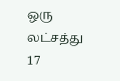ஒரு லட்சத்து 17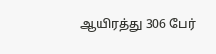ஆயிரத்து 306 பேர்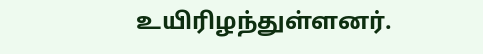உயிரிழந்துள்ளனர்.